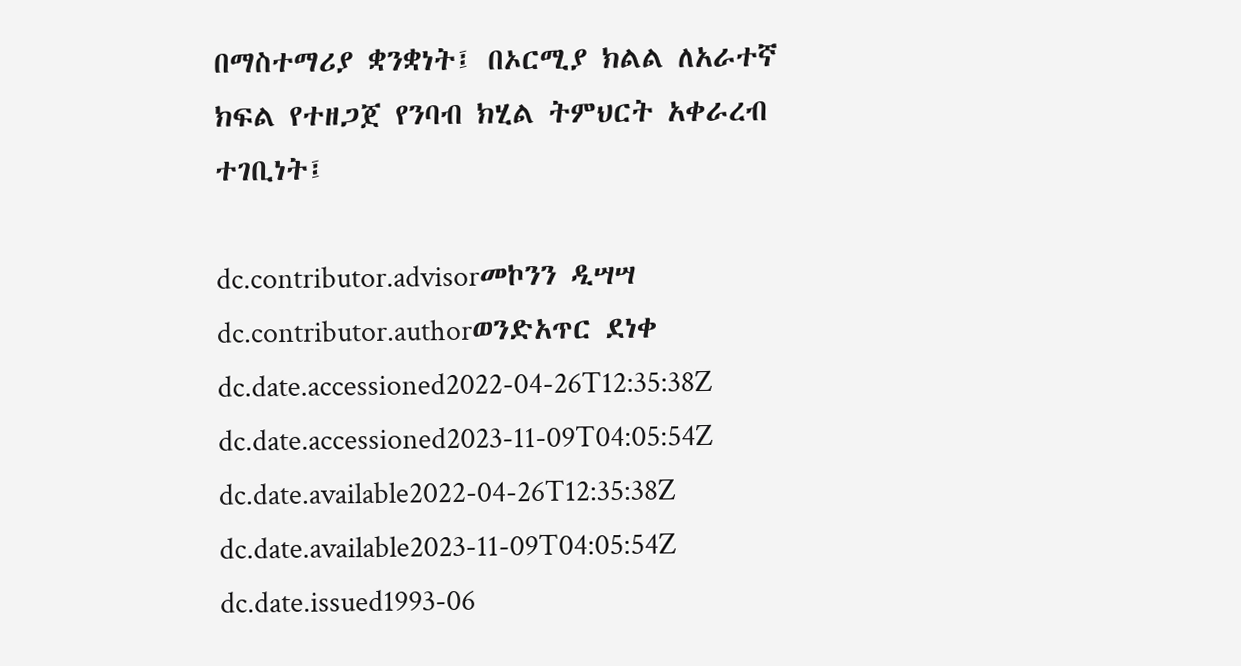በማስተማሪያ ቋንቋነት፤ በኦርሚያ ክልል ለአራተኛ ክፍል የተዘጋጀ የንባብ ክሂል ትምህርት አቀራረብ ተገቢነት፤

dc.contributor.advisorመኮንን ዲሣሣ
dc.contributor.authorወንድአጥር ደነቀ
dc.date.accessioned2022-04-26T12:35:38Z
dc.date.accessioned2023-11-09T04:05:54Z
dc.date.available2022-04-26T12:35:38Z
dc.date.available2023-11-09T04:05:54Z
dc.date.issued1993-06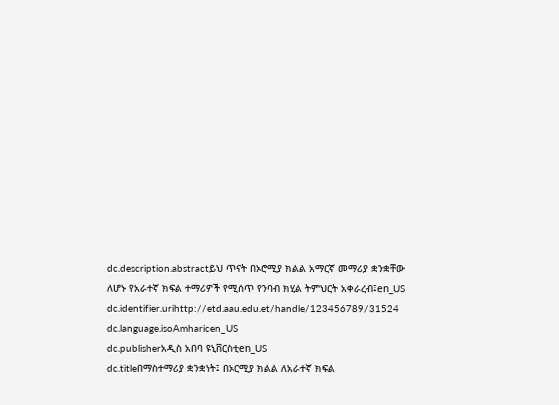dc.description.abstractይህ ጥናት በኦሮሚያ ክልል አማርኛ መማሪያ ቋንቋቸው ለሆኑ የአራተኛ ክፍል ተማሪዎች የሚሰጥ የንባብ ክሂል ትምህርት አቀራረብ፤en_US
dc.identifier.urihttp://etd.aau.edu.et/handle/123456789/31524
dc.language.isoAmharicen_US
dc.publisherአዲስ አበባ ዩኒቨርስቲen_US
dc.titleበማስተማሪያ ቋንቋነት፤ በኦርሚያ ክልል ለአራተኛ ክፍል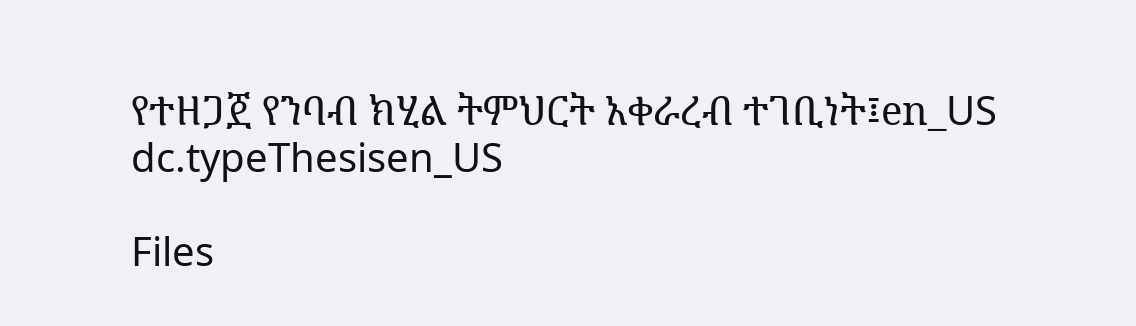የተዘጋጀ የንባብ ክሂል ትምህርት አቀራረብ ተገቢነት፤en_US
dc.typeThesisen_US

Files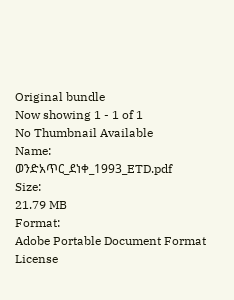Original bundle
Now showing 1 - 1 of 1
No Thumbnail Available
Name:
ወንድአጥር_ደነቀ_1993_ETD.pdf
Size:
21.79 MB
Format:
Adobe Portable Document Format
License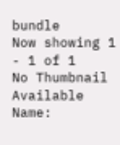bundle
Now showing 1 - 1 of 1
No Thumbnail Available
Name: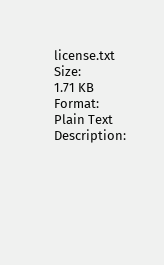license.txt
Size:
1.71 KB
Format:
Plain Text
Description: